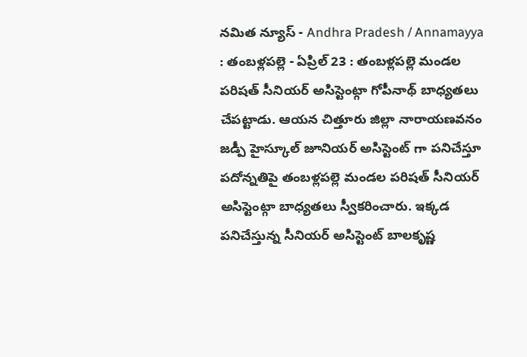నమిత న్యూస్ - Andhra Pradesh / Annamayya : తంబళ్లపల్లె - ఏప్రిల్ 23 : తంబళ్లపల్లె మండల పరిషత్ సీనియర్ అసిస్టెంట్గా గోపీనాథ్ బాధ్యతలు చేపట్టాడు. ఆయన చిత్తూరు జిల్లా నారాయణవనం జడ్పీ హైస్కూల్ జూనియర్ అసిస్టెంట్ గా పనిచేస్తూ పదోన్నతిపై తంబళ్లపల్లె మండల పరిషత్ సీనియర్ అసిస్టెంట్గా బాధ్యతలు స్వీకరించారు. ఇక్కడ పనిచేస్తున్న సీనియర్ అసిస్టెంట్ బాలకృష్ణ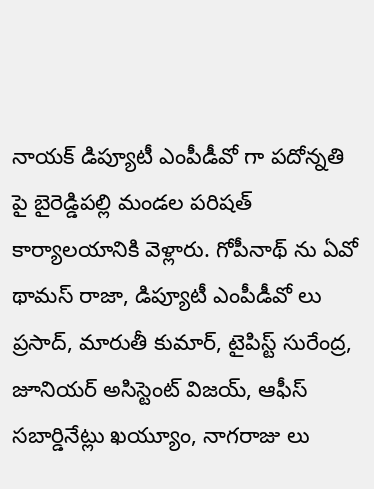నాయక్ డిప్యూటీ ఎంపీడీవో గా పదోన్నతి పై బైరెడ్డిపల్లి మండల పరిషత్ కార్యాలయానికి వెళ్లారు. గోపీనాథ్ ను ఏవో థామస్ రాజా, డిప్యూటీ ఎంపీడీవో లు ప్రసాద్, మారుతీ కుమార్, టైపిస్ట్ సురేంద్ర, జూనియర్ అసిస్టెంట్ విజయ్, ఆఫీస్ సబార్డినేట్లు ఖయ్యూం, నాగరాజు లు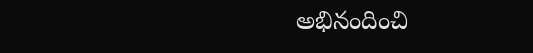అభినందించి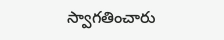స్వాగతించారు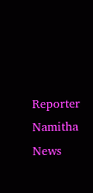Reporter
Namitha News